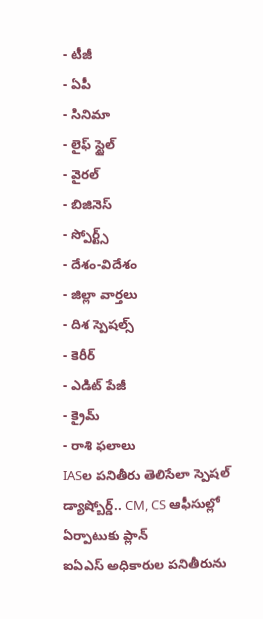- టీజీ
- ఏపీ
- సినిమా
- లైఫ్ స్టైల్
- వైరల్
- బిజినెస్
- స్పోర్ట్స్
- దేశం-విదేశం
- జిల్లా వార్తలు
- దిశ స్పెషల్స్
- కెరీర్
- ఎడిట్ పేజీ
- క్రైమ్
- రాశి ఫలాలు
IASల పనితీరు తెలిసేలా స్పెషల్ డ్యాష్బోర్డ్.. CM, CS ఆఫీసుల్లో ఏర్పాటుకు ప్లాన్
ఐఏఎస్ అధికారుల పనితీరును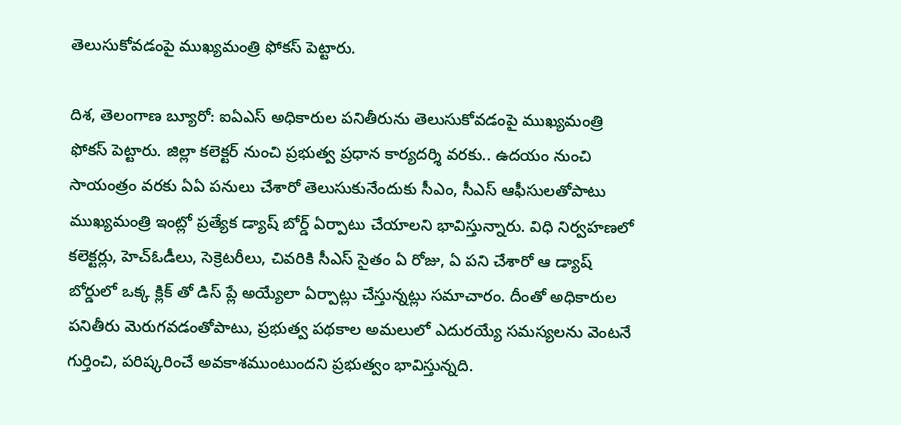తెలుసుకోవడంపై ముఖ్యమంత్రి ఫోకస్ పెట్టారు.

దిశ, తెలంగాణ బ్యూరో: ఐఏఎస్ అధికారుల పనితీరును తెలుసుకోవడంపై ముఖ్యమంత్రి ఫోకస్ పెట్టారు. జిల్లా కలెక్టర్ నుంచి ప్రభుత్వ ప్రధాన కార్యదర్శి వరకు.. ఉదయం నుంచి సాయంత్రం వరకు ఏఏ పనులు చేశారో తెలుసుకునేందుకు సీఎం, సీఎస్ ఆఫీసులతోపాటు ముఖ్యమంత్రి ఇంట్లో ప్రత్యేక డ్యాష్ బోర్డ్ ఏర్పాటు చేయాలని భావిస్తున్నారు. విధి నిర్వహణలో కలెక్టర్లు, హెచ్ఓడీలు, సెక్రెటరీలు, చివరికి సీఎస్ సైతం ఏ రోజు, ఏ పని చేశారో ఆ డ్యాష్ బోర్డులో ఒక్క క్లిక్ తో డిస్ ప్లే అయ్యేలా ఏర్పాట్లు చేస్తున్నట్లు సమాచారం. దీంతో అధికారుల పనితీరు మెరుగవడంతోపాటు, ప్రభుత్వ పథకాల అమలులో ఎదురయ్యే సమస్యలను వెంటనే గుర్తించి, పరిష్కరించే అవకాశముంటుందని ప్రభుత్వం భావిస్తున్నది.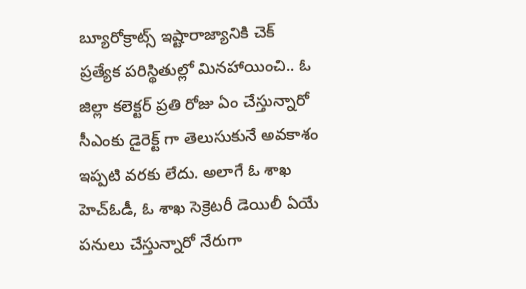బ్యూరోక్రాట్స్ ఇష్టారాజ్యానికి చెక్
ప్రత్యేక పరిస్థితుల్లో మినహాయించి.. ఓ జిల్లా కలెక్టర్ ప్రతి రోజు ఏం చేస్తున్నారో సీఎంకు డైరెక్ట్ గా తెలుసుకునే అవకాశం ఇప్పటి వరకు లేదు. అలాగే ఓ శాఖ హెచ్ఓడీ, ఓ శాఖ సెక్రెటరీ డెయిలీ ఏయే పనులు చేస్తున్నారో నేరుగా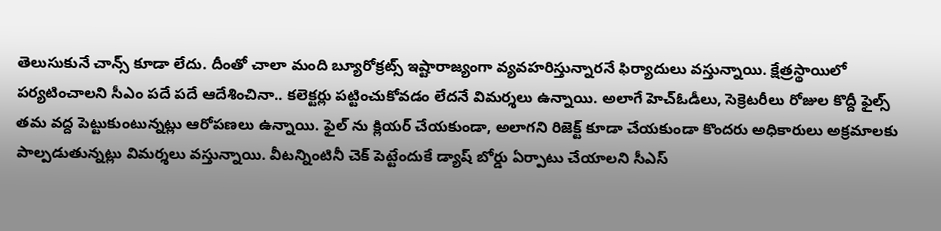తెలుసుకునే చాన్స్ కూడా లేదు. దీంతో చాలా మంది బ్యూరోక్రట్స్ ఇష్టారాజ్యంగా వ్యవహరిస్తున్నారనే ఫిర్యాదులు వస్తున్నాయి. క్షేత్రస్థాయిలో పర్యటించాలని సీఎం పదే పదే ఆదేశించినా.. కలెక్టర్లు పట్టించుకోవడం లేదనే విమర్శలు ఉన్నాయి. అలాగే హెచ్ఓడీలు, సెక్రెటరీలు రోజుల కొద్దీ ఫైల్స్ తమ వద్ద పెట్టుకుంటున్నట్లు ఆరోపణలు ఉన్నాయి. ఫైల్ ను క్లియర్ చేయకుండా, అలాగని రిజెక్ట్ కూడా చేయకుండా కొందరు అధికారులు అక్రమాలకు పాల్పడుతున్నట్లు విమర్శలు వస్తున్నాయి. వీటన్నింటినీ చెక్ పెట్టేందుకే డ్యాష్ బోర్డు ఏర్పాటు చేయాలని సీఎస్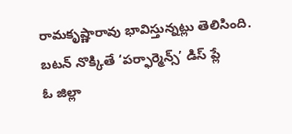రామకృష్ణారావు భావిస్తున్నట్లు తెలిసింది.
బటన్ నొక్కితే ‘పర్ఫార్మెన్స్’ డిస్ ప్లే
ఓ జిల్లా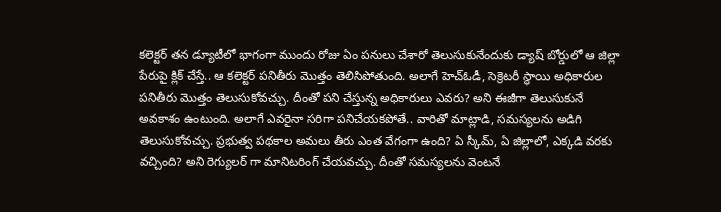కలెక్టర్ తన డ్యూటీలో భాగంగా ముందు రోజు ఏం పనులు చేశారో తెలుసుకునేందుకు డ్యాష్ బోర్డులో ఆ జిల్లా పేరుపై క్లిక్ చేస్తే.. ఆ కలెక్టర్ పనితీరు మొత్తం తెలిసిపోతుంది. అలాగే హెచ్ఓడీ, సెక్రెటరీ స్థాయి అధికారుల పనితీరు మొత్తం తెలుసుకోవచ్చు. దీంతో పని చేస్తున్న అధికారులు ఎవరు? అని ఈజీగా తెలుసుకునే అవకాశం ఉంటుంది. అలాగే ఎవరైనా సరిగా పనిచేయకపోతే.. వారితో మాట్లాడి, సమస్యలను అడిగి తెలుసుకోవచ్చు. ప్రభుత్వ పథకాల అమలు తీరు ఎంత వేగంగా ఉంది? ఏ స్కీమ్, ఏ జిల్లాలో, ఎక్కడి వరకు వచ్చింది? అని రెగ్యులర్ గా మానిటరింగ్ చేయవచ్చు. దీంతో సమస్యలను వెంటనే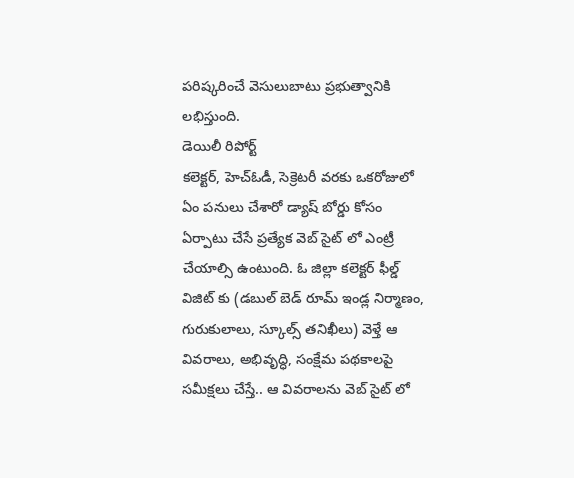పరిష్కరించే వెసులుబాటు ప్రభుత్వానికి లభిస్తుంది.
డెయిలీ రిపోర్ట్
కలెక్టర్, హెచ్ఓడీ, సెక్రెటరీ వరకు ఒకరోజులో ఏం పనులు చేశారో డ్యాష్ బోర్డు కోసం ఏర్పాటు చేసే ప్రత్యేక వెబ్ సైట్ లో ఎంట్రీ చేయాల్సి ఉంటుంది. ఓ జిల్లా కలెక్టర్ ఫీల్డ్ విజిట్ కు (డబుల్ బెడ్ రూమ్ ఇండ్ల నిర్మాణం, గురుకులాలు, స్కూల్స్ తనిఖీలు) వెళ్తే ఆ వివరాలు, అభివృద్ధి, సంక్షేమ పథకాలపై సమీక్షలు చేస్తే.. ఆ వివరాలను వెబ్ సైట్ లో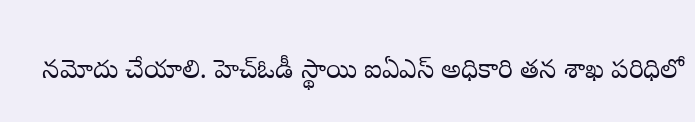నమోదు చేయాలి. హెచ్ఓడీ స్థాయి ఐఏఎస్ అధికారి తన శాఖ పరిధిలో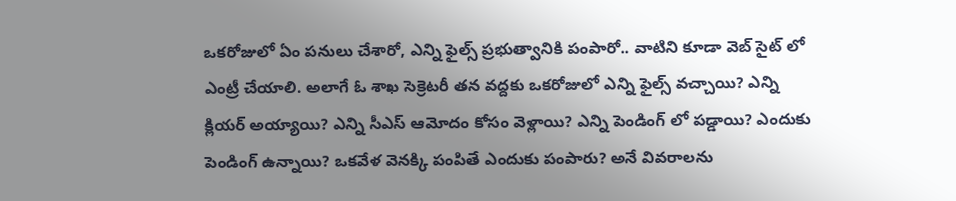ఒకరోజులో ఏం పనులు చేశారో, ఎన్ని ఫైల్స్ ప్రభుత్వానికి పంపారో.. వాటిని కూడా వెబ్ సైట్ లో ఎంట్రీ చేయాలి. అలాగే ఓ శాఖ సెక్రెటరీ తన వద్దకు ఒకరోజులో ఎన్ని ఫైల్స్ వచ్చాయి? ఎన్ని క్లియర్ అయ్యాయి? ఎన్ని సీఎస్ ఆమోదం కోసం వెళ్లాయి? ఎన్ని పెండింగ్ లో పడ్డాయి? ఎందుకు పెండింగ్ ఉన్నాయి? ఒకవేళ వెనక్కి పంపితే ఎందుకు పంపారు? అనే వివరాలను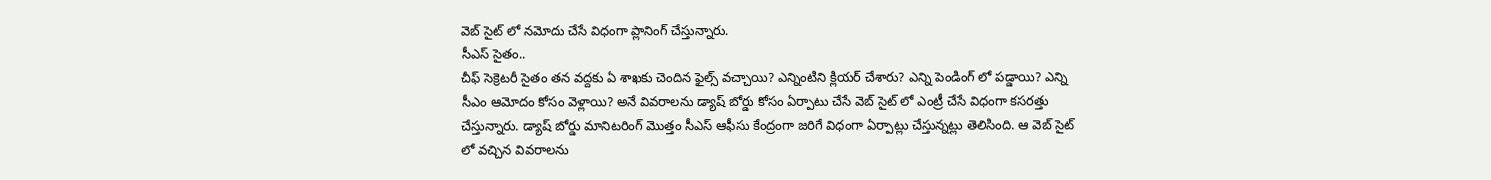వెబ్ సైట్ లో నమోదు చేసే విధంగా ప్లానింగ్ చేస్తున్నారు.
సీఎస్ సైతం..
చీఫ్ సెక్రెటరీ సైతం తన వద్దకు ఏ శాఖకు చెందిన ఫైల్స్ వచ్చాయి? ఎన్నింటిని క్లియర్ చేశారు? ఎన్ని పెండింగ్ లో పడ్డాయి? ఎన్ని సీఎం ఆమోదం కోసం వెళ్లాయి? అనే వివరాలను డ్యాష్ బోర్డు కోసం ఏర్పాటు చేసే వెబ్ సైట్ లో ఎంట్రీ చేసే విధంగా కసరత్తు చేస్తున్నారు. డ్యాష్ బోర్డు మానిటరింగ్ మొత్తం సీఎస్ ఆఫీసు కేంద్రంగా జరిగే విధంగా ఏర్పాట్లు చేస్తున్నట్లు తెలిసింది. ఆ వెబ్ సైట్ లో వచ్చిన వివరాలను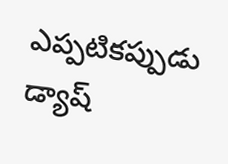ఎప్పటికప్పుడు డ్యాష్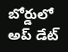బోర్డులో అప్ డేట్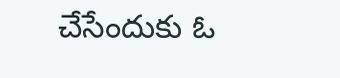చేసేందుకు ఓ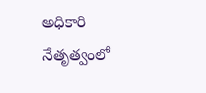అధికారి నేతృత్వంలో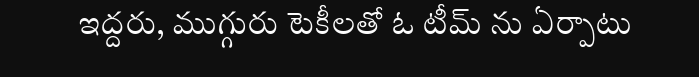ఇద్దరు, ముగ్గురు టెకీలతో ఓ టీమ్ ను ఏర్పాటు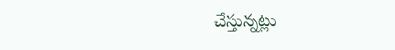చేస్తున్నట్లు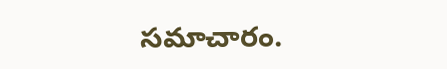సమాచారం.